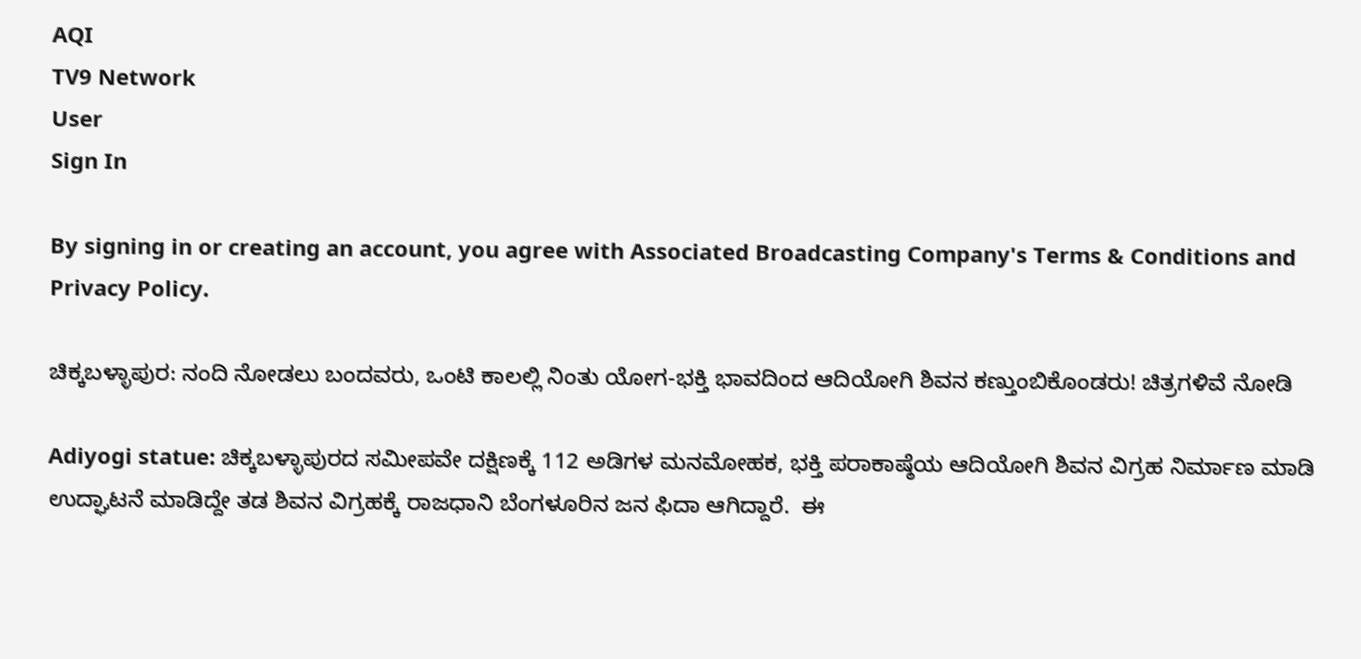AQI
TV9 Network
User
Sign In

By signing in or creating an account, you agree with Associated Broadcasting Company's Terms & Conditions and Privacy Policy.

ಚಿಕ್ಕಬಳ್ಳಾಪುರ: ನಂದಿ ನೋಡಲು ಬಂದವರು, ಒಂಟಿ ಕಾಲಲ್ಲಿ ನಿಂತು ಯೋಗ-ಭಕ್ತಿ ಭಾವದಿಂದ ಆದಿಯೋಗಿ ಶಿವನ ಕಣ್ತುಂಬಿಕೊಂಡರು! ಚಿತ್ರಗಳಿವೆ ನೋಡಿ

Adiyogi statue: ಚಿಕ್ಕಬಳ್ಳಾಪುರದ ಸಮೀಪವೇ ದಕ್ಷಿಣಕ್ಕೆ 112 ಅಡಿಗಳ ಮನಮೋಹಕ, ಭಕ್ತಿ ಪರಾಕಾಷ್ಠೆಯ ಆದಿಯೋಗಿ ಶಿವನ ವಿಗ್ರಹ ನಿರ್ಮಾಣ ಮಾಡಿ ಉದ್ಘಾಟನೆ ಮಾಡಿದ್ದೇ ತಡ ಶಿವನ ವಿಗ್ರಹಕ್ಕೆ ರಾಜಧಾನಿ ಬೆಂಗಳೂರಿನ ಜನ ಫಿದಾ ಆಗಿದ್ದಾರೆ.  ಈ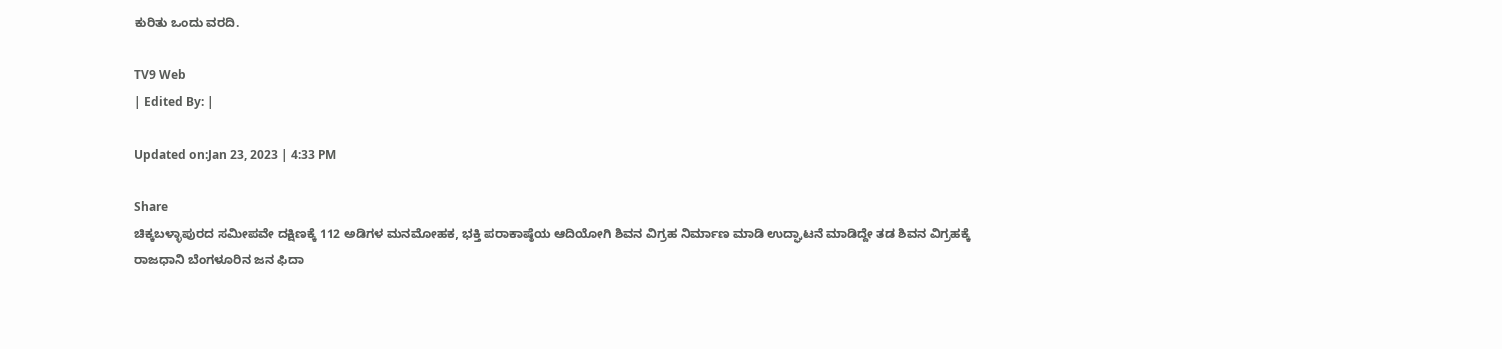ಕುರಿತು ಒಂದು ವರದಿ.

TV9 Web
| Edited By: |

Updated on:Jan 23, 2023 | 4:33 PM

Share
ಚಿಕ್ಕಬಳ್ಳಾಪುರದ ಸಮೀಪವೇ ದಕ್ಷಿಣಕ್ಕೆ 112 ಅಡಿಗಳ ಮನಮೋಹಕ, ಭಕ್ತಿ ಪರಾಕಾಷ್ಠೆಯ ಆದಿಯೋಗಿ ಶಿವನ ವಿಗ್ರಹ ನಿರ್ಮಾಣ ಮಾಡಿ ಉದ್ಘಾಟನೆ ಮಾಡಿದ್ದೇ ತಡ ಶಿವನ ವಿಗ್ರಹಕ್ಕೆ ರಾಜಧಾನಿ ಬೆಂಗಳೂರಿನ ಜನ ಫಿದಾ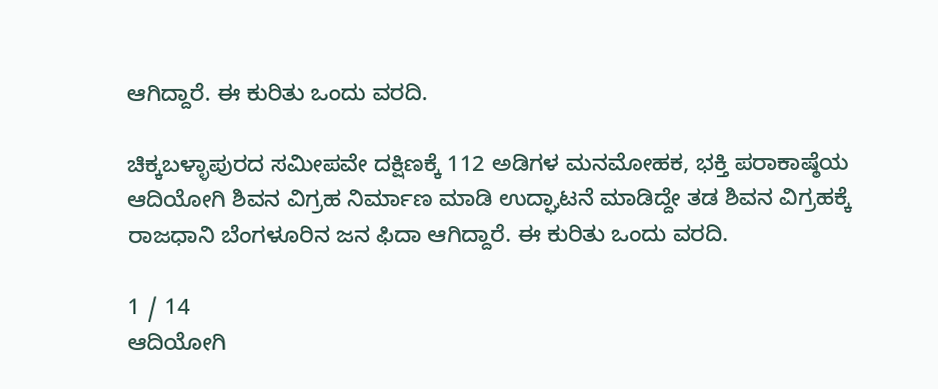ಆಗಿದ್ದಾರೆ. ಈ ಕುರಿತು ಒಂದು ವರದಿ.

ಚಿಕ್ಕಬಳ್ಳಾಪುರದ ಸಮೀಪವೇ ದಕ್ಷಿಣಕ್ಕೆ 112 ಅಡಿಗಳ ಮನಮೋಹಕ, ಭಕ್ತಿ ಪರಾಕಾಷ್ಠೆಯ ಆದಿಯೋಗಿ ಶಿವನ ವಿಗ್ರಹ ನಿರ್ಮಾಣ ಮಾಡಿ ಉದ್ಘಾಟನೆ ಮಾಡಿದ್ದೇ ತಡ ಶಿವನ ವಿಗ್ರಹಕ್ಕೆ ರಾಜಧಾನಿ ಬೆಂಗಳೂರಿನ ಜನ ಫಿದಾ ಆಗಿದ್ದಾರೆ. ಈ ಕುರಿತು ಒಂದು ವರದಿ.

1 / 14
ಆದಿಯೋಗಿ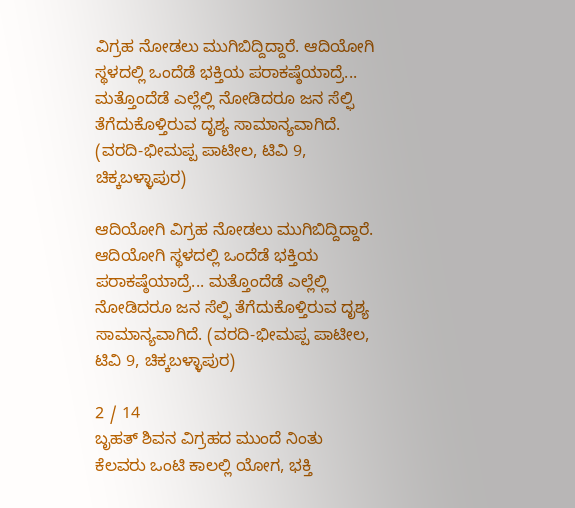ವಿಗ್ರಹ ನೋಡಲು ಮುಗಿಬಿದ್ದಿದ್ದಾರೆ. ಆದಿಯೋಗಿ ಸ್ಥಳದಲ್ಲಿ ಒಂದೆಡೆ ಭಕ್ತಿಯ ಪರಾಕಷ್ಠೆಯಾದ್ರೆ... ಮತ್ತೊಂದೆಡೆ ಎಲ್ಲೆಲ್ಲಿ ನೋಡಿದರೂ ಜನ ಸೆಲ್ಫಿ ತೆಗೆದುಕೊಳ್ತಿರುವ ದೃಶ್ಯ ಸಾಮಾನ್ಯವಾಗಿದೆ. (ವರದಿ-ಭೀಮಪ್ಪ ಪಾಟೀಲ, ಟಿವಿ 9, ಚಿಕ್ಕಬಳ್ಳಾಪುರ)

ಆದಿಯೋಗಿ ವಿಗ್ರಹ ನೋಡಲು ಮುಗಿಬಿದ್ದಿದ್ದಾರೆ. ಆದಿಯೋಗಿ ಸ್ಥಳದಲ್ಲಿ ಒಂದೆಡೆ ಭಕ್ತಿಯ ಪರಾಕಷ್ಠೆಯಾದ್ರೆ... ಮತ್ತೊಂದೆಡೆ ಎಲ್ಲೆಲ್ಲಿ ನೋಡಿದರೂ ಜನ ಸೆಲ್ಫಿ ತೆಗೆದುಕೊಳ್ತಿರುವ ದೃಶ್ಯ ಸಾಮಾನ್ಯವಾಗಿದೆ. (ವರದಿ-ಭೀಮಪ್ಪ ಪಾಟೀಲ, ಟಿವಿ 9, ಚಿಕ್ಕಬಳ್ಳಾಪುರ)

2 / 14
ಬೃಹತ್ ಶಿವನ ವಿಗ್ರಹದ ಮುಂದೆ ನಿಂತು ಕೆಲವರು ಒಂಟಿ ಕಾಲಲ್ಲಿ ಯೋಗ, ಭಕ್ತಿ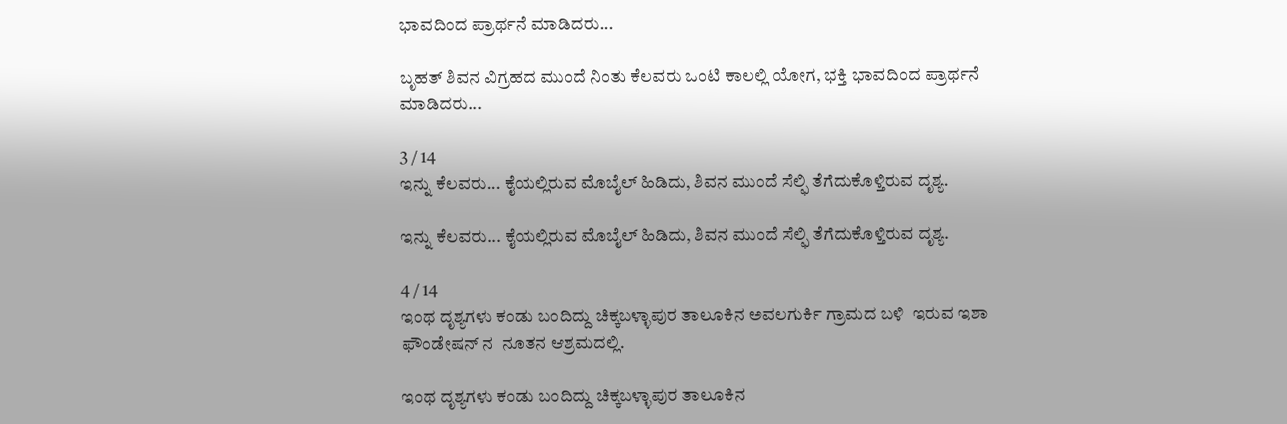ಭಾವದಿಂದ ಪ್ರಾರ್ಥನೆ ಮಾಡಿದರು...

ಬೃಹತ್ ಶಿವನ ವಿಗ್ರಹದ ಮುಂದೆ ನಿಂತು ಕೆಲವರು ಒಂಟಿ ಕಾಲಲ್ಲಿ ಯೋಗ, ಭಕ್ತಿ ಭಾವದಿಂದ ಪ್ರಾರ್ಥನೆ ಮಾಡಿದರು...

3 / 14
ಇನ್ನು ಕೆಲವರು... ಕೈಯಲ್ಲಿರುವ ಮೊಬೈಲ್ ಹಿಡಿದು, ಶಿವನ ಮುಂದೆ ಸೆಲ್ಫಿ ತೆಗೆದುಕೊಳ್ತಿರುವ ದೃಶ್ಯ.

ಇನ್ನು ಕೆಲವರು... ಕೈಯಲ್ಲಿರುವ ಮೊಬೈಲ್ ಹಿಡಿದು, ಶಿವನ ಮುಂದೆ ಸೆಲ್ಫಿ ತೆಗೆದುಕೊಳ್ತಿರುವ ದೃಶ್ಯ.

4 / 14
ಇಂಥ ದೃಶ್ಯಗಳು ಕಂಡು ಬಂದಿದ್ದು ಚಿಕ್ಕಬಳ್ಳಾಪುರ ತಾಲೂಕಿನ ಅವಲಗುರ್ಕಿ ಗ್ರಾಮದ ಬಳಿ  ಇರುವ ಇಶಾ ಫೌಂಡೇಷನ್ ನ  ನೂತನ ಆಶ್ರಮದಲ್ಲಿ.

ಇಂಥ ದೃಶ್ಯಗಳು ಕಂಡು ಬಂದಿದ್ದು ಚಿಕ್ಕಬಳ್ಳಾಪುರ ತಾಲೂಕಿನ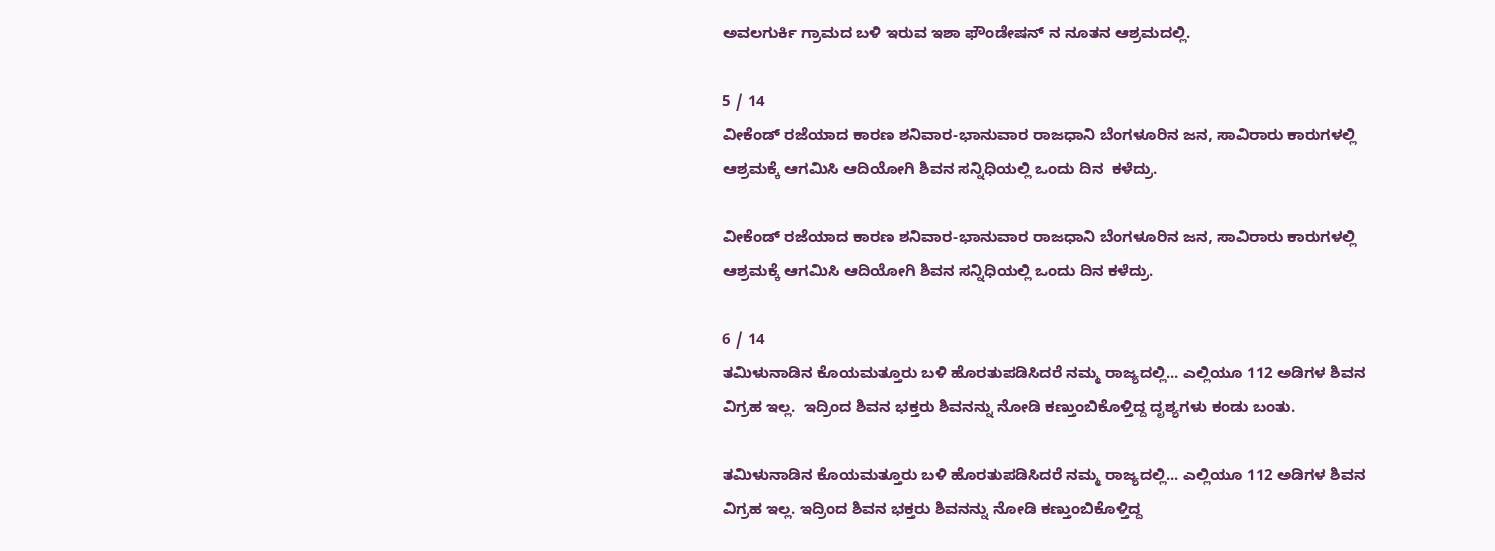ಅವಲಗುರ್ಕಿ ಗ್ರಾಮದ ಬಳಿ ಇರುವ ಇಶಾ ಫೌಂಡೇಷನ್ ನ ನೂತನ ಆಶ್ರಮದಲ್ಲಿ.

5 / 14
ವೀಕೆಂಡ್ ರಜೆಯಾದ ಕಾರಣ ಶನಿವಾರ-ಭಾನುವಾರ ರಾಜಧಾನಿ ಬೆಂಗಳೂರಿನ ಜನ, ಸಾವಿರಾರು ಕಾರುಗಳಲ್ಲಿ ಆಶ್ರಮಕ್ಕೆ ಆಗಮಿಸಿ ಆದಿಯೋಗಿ ಶಿವನ ಸನ್ನಿಧಿಯಲ್ಲಿ ಒಂದು ದಿನ  ಕಳೆದ್ರು.

ವೀಕೆಂಡ್ ರಜೆಯಾದ ಕಾರಣ ಶನಿವಾರ-ಭಾನುವಾರ ರಾಜಧಾನಿ ಬೆಂಗಳೂರಿನ ಜನ, ಸಾವಿರಾರು ಕಾರುಗಳಲ್ಲಿ ಆಶ್ರಮಕ್ಕೆ ಆಗಮಿಸಿ ಆದಿಯೋಗಿ ಶಿವನ ಸನ್ನಿಧಿಯಲ್ಲಿ ಒಂದು ದಿನ ಕಳೆದ್ರು.

6 / 14
ತಮಿಳುನಾಡಿನ ಕೊಯಮತ್ತೂರು ಬಳಿ ಹೊರತುಪಡಿಸಿದರೆ ನಮ್ಮ ರಾಜ್ಯದಲ್ಲಿ... ಎಲ್ಲಿಯೂ 112 ಅಡಿಗಳ ಶಿವನ ವಿಗ್ರಹ ಇಲ್ಲ.  ಇದ್ರಿಂದ ಶಿವನ ಭಕ್ತರು ಶಿವನನ್ನು ನೋಡಿ ಕಣ್ತುಂಬಿಕೊಳ್ತಿದ್ದ ದೃಶ್ಯಗಳು ಕಂಡು ಬಂತು.

ತಮಿಳುನಾಡಿನ ಕೊಯಮತ್ತೂರು ಬಳಿ ಹೊರತುಪಡಿಸಿದರೆ ನಮ್ಮ ರಾಜ್ಯದಲ್ಲಿ... ಎಲ್ಲಿಯೂ 112 ಅಡಿಗಳ ಶಿವನ ವಿಗ್ರಹ ಇಲ್ಲ. ಇದ್ರಿಂದ ಶಿವನ ಭಕ್ತರು ಶಿವನನ್ನು ನೋಡಿ ಕಣ್ತುಂಬಿಕೊಳ್ತಿದ್ದ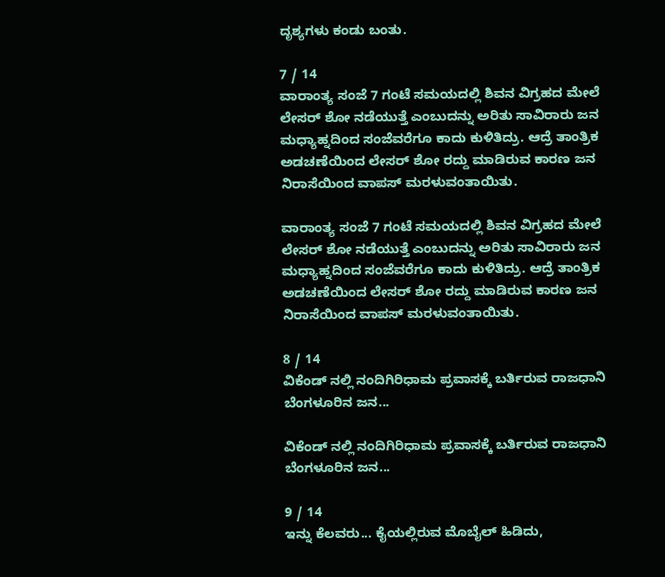ದೃಶ್ಯಗಳು ಕಂಡು ಬಂತು.

7 / 14
ವಾರಾಂತ್ಯ ಸಂಜೆ 7 ಗಂಟೆ ಸಮಯದಲ್ಲಿ ಶಿವನ ವಿಗ್ರಹದ ಮೇಲೆ ಲೇಸರ್ ಶೋ ನಡೆಯುತ್ತೆ ಎಂಬುದನ್ನು ಅರಿತು ಸಾವಿರಾರು ಜನ ಮಧ್ಯಾಹ್ನದಿಂದ ಸಂಜೆವರೆಗೂ ಕಾದು ಕುಳಿತಿದ್ರು. ಆದ್ರೆ ತಾಂತ್ರಿಕ ಅಡಚಣೆಯಿಂದ ಲೇಸರ್ ಶೋ ರದ್ದು ಮಾಡಿರುವ ಕಾರಣ ಜನ ನಿರಾಸೆಯಿಂದ ವಾಪಸ್ ಮರಳುವಂತಾಯಿತು.

ವಾರಾಂತ್ಯ ಸಂಜೆ 7 ಗಂಟೆ ಸಮಯದಲ್ಲಿ ಶಿವನ ವಿಗ್ರಹದ ಮೇಲೆ ಲೇಸರ್ ಶೋ ನಡೆಯುತ್ತೆ ಎಂಬುದನ್ನು ಅರಿತು ಸಾವಿರಾರು ಜನ ಮಧ್ಯಾಹ್ನದಿಂದ ಸಂಜೆವರೆಗೂ ಕಾದು ಕುಳಿತಿದ್ರು. ಆದ್ರೆ ತಾಂತ್ರಿಕ ಅಡಚಣೆಯಿಂದ ಲೇಸರ್ ಶೋ ರದ್ದು ಮಾಡಿರುವ ಕಾರಣ ಜನ ನಿರಾಸೆಯಿಂದ ವಾಪಸ್ ಮರಳುವಂತಾಯಿತು.

8 / 14
ವಿಕೆಂಡ್ ನಲ್ಲಿ ನಂದಿಗಿರಿಧಾಮ ಪ್ರವಾಸಕ್ಕೆ ಬರ್ತಿರುವ ರಾಜಧಾನಿ ಬೆಂಗಳೂರಿನ ಜನ...

ವಿಕೆಂಡ್ ನಲ್ಲಿ ನಂದಿಗಿರಿಧಾಮ ಪ್ರವಾಸಕ್ಕೆ ಬರ್ತಿರುವ ರಾಜಧಾನಿ ಬೆಂಗಳೂರಿನ ಜನ...

9 / 14
ಇನ್ನು ಕೆಲವರು... ಕೈಯಲ್ಲಿರುವ ಮೊಬೈಲ್ ಹಿಡಿದು,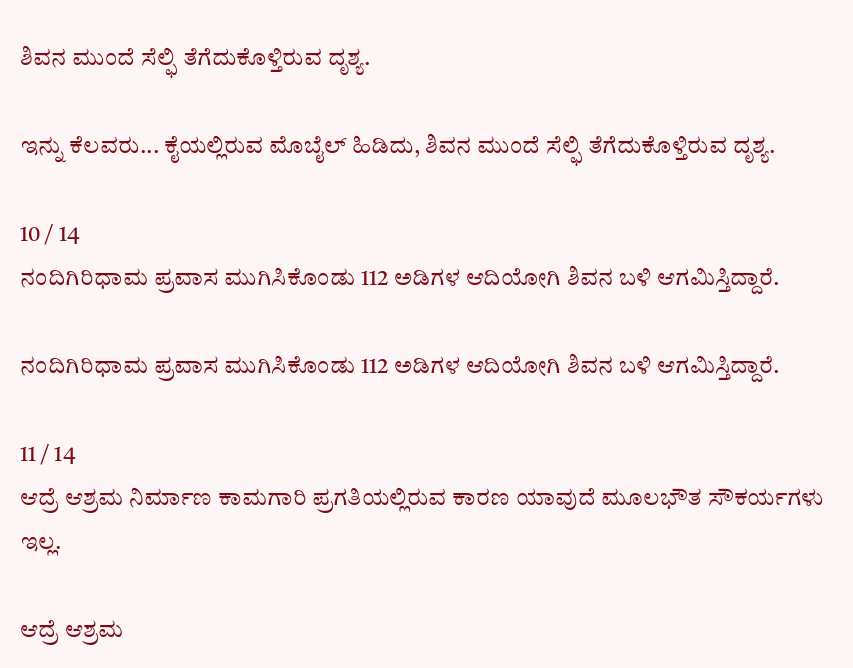ಶಿವನ ಮುಂದೆ ಸೆಲ್ಫಿ ತೆಗೆದುಕೊಳ್ತಿರುವ ದೃಶ್ಯ.

ಇನ್ನು ಕೆಲವರು... ಕೈಯಲ್ಲಿರುವ ಮೊಬೈಲ್ ಹಿಡಿದು, ಶಿವನ ಮುಂದೆ ಸೆಲ್ಫಿ ತೆಗೆದುಕೊಳ್ತಿರುವ ದೃಶ್ಯ.

10 / 14
ನಂದಿಗಿರಿಧಾಮ ಪ್ರವಾಸ ಮುಗಿಸಿಕೊಂಡು 112 ಅಡಿಗಳ ಆದಿಯೋಗಿ ಶಿವನ ಬಳಿ ಆಗಮಿಸ್ತಿದ್ದಾರೆ.

ನಂದಿಗಿರಿಧಾಮ ಪ್ರವಾಸ ಮುಗಿಸಿಕೊಂಡು 112 ಅಡಿಗಳ ಆದಿಯೋಗಿ ಶಿವನ ಬಳಿ ಆಗಮಿಸ್ತಿದ್ದಾರೆ.

11 / 14
ಆದ್ರೆ ಆಶ್ರಮ ನಿರ್ಮಾಣ ಕಾಮಗಾರಿ ಪ್ರಗತಿಯಲ್ಲಿರುವ ಕಾರಣ ಯಾವುದೆ ಮೂಲಭೌತ ಸೌಕರ್ಯಗಳು ಇಲ್ಲ.

ಆದ್ರೆ ಆಶ್ರಮ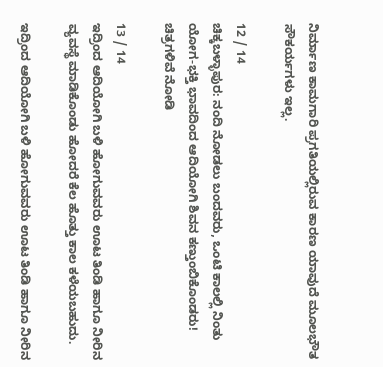ನಿರ್ಮಾಣ ಕಾಮಗಾರಿ ಪ್ರಗತಿಯಲ್ಲಿರುವ ಕಾರಣ ಯಾವುದೆ ಮೂಲಭೌತ ಸೌಕರ್ಯಗಳು ಇಲ್ಲ.

12 / 14
ಚಿಕ್ಕಬಳ್ಳಾಪುರ: ನಂದಿ ನೋಡಲು ಬಂದವರು, ಒಂಟಿ ಕಾಲಲ್ಲಿ ನಿಂತು ಯೋಗ-ಭಕ್ತಿ ಭಾವದಿಂದ ಆದಿಯೋಗಿ ಶಿವನ ಕಣ್ತುಂಬಿಕೊಂಡರು! ಚಿತ್ರಗಳಿವೆ ನೋಡಿ

13 / 14
ಇದ್ರಿಂದ ಆದಿಯೋಗಿ ಬಳಿ ಹೋಗುವವರು ಊಟ ತಿಂಡಿ ಹಾಗೂ ನೀರಿನ ವ್ಯವಸ್ಥೆ ಮಾಡಿಕೊಂಡು ಹೋದರೆ ಕೆಲ ಹೊತ್ತು ಕಾಲ ಕಳೆಯಬಹುದು.

ಇದ್ರಿಂದ ಆದಿಯೋಗಿ ಬಳಿ ಹೋಗುವವರು ಊಟ ತಿಂಡಿ ಹಾಗೂ ನೀರಿನ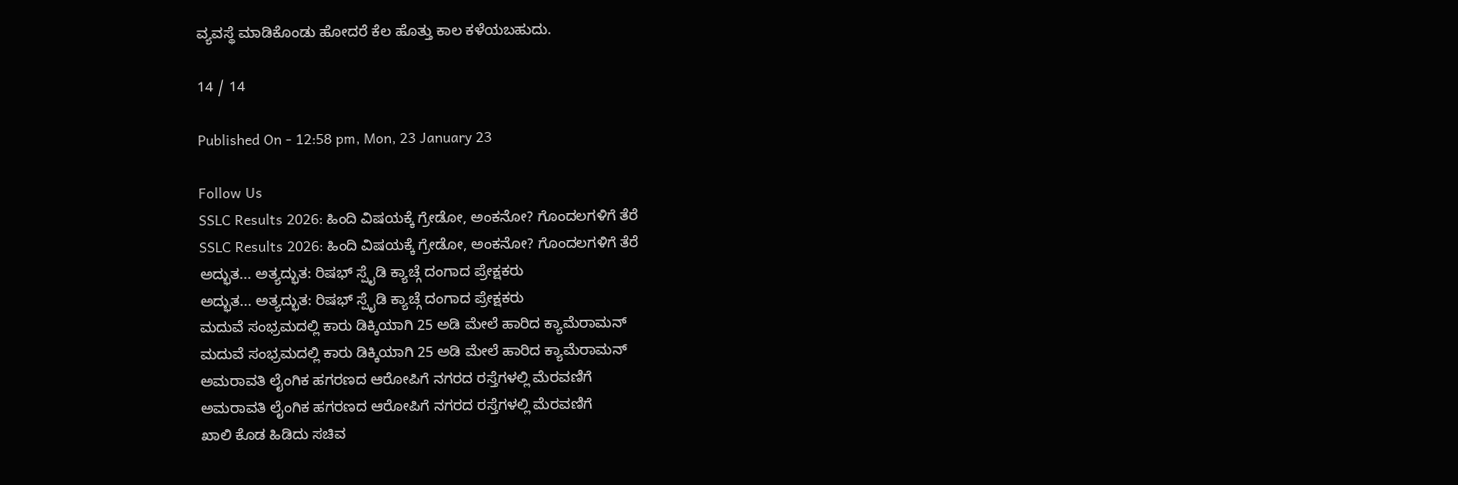ವ್ಯವಸ್ಥೆ ಮಾಡಿಕೊಂಡು ಹೋದರೆ ಕೆಲ ಹೊತ್ತು ಕಾಲ ಕಳೆಯಬಹುದು.

14 / 14

Published On - 12:58 pm, Mon, 23 January 23

Follow Us
SSLC Results 2026: ಹಿಂದಿ ವಿಷಯಕ್ಕೆ ಗ್ರೇಡೋ, ಅಂಕನೋ? ಗೊಂದಲಗಳಿಗೆ ತೆರೆ
SSLC Results 2026: ಹಿಂದಿ ವಿಷಯಕ್ಕೆ ಗ್ರೇಡೋ, ಅಂಕನೋ? ಗೊಂದಲಗಳಿಗೆ ತೆರೆ
ಅದ್ಭುತ... ಅತ್ಯದ್ಭುತ: ರಿಷಭ್ ಸ್ಪೈಡಿ ಕ್ಯಾಚ್ಗೆ ದಂಗಾದ ಪ್ರೇಕ್ಷಕರು
ಅದ್ಭುತ... ಅತ್ಯದ್ಭುತ: ರಿಷಭ್ ಸ್ಪೈಡಿ ಕ್ಯಾಚ್ಗೆ ದಂಗಾದ ಪ್ರೇಕ್ಷಕರು
ಮದುವೆ ಸಂಭ್ರಮದಲ್ಲಿ ಕಾರು ಡಿಕ್ಕಿಯಾಗಿ 25 ಅಡಿ ಮೇಲೆ ಹಾರಿದ ಕ್ಯಾಮೆರಾಮನ್
ಮದುವೆ ಸಂಭ್ರಮದಲ್ಲಿ ಕಾರು ಡಿಕ್ಕಿಯಾಗಿ 25 ಅಡಿ ಮೇಲೆ ಹಾರಿದ ಕ್ಯಾಮೆರಾಮನ್
ಅಮರಾವತಿ ಲೈಂಗಿಕ ಹಗರಣದ ಆರೋಪಿಗೆ ನಗರದ ರಸ್ತೆಗಳಲ್ಲಿ ಮೆರವಣಿಗೆ
ಅಮರಾವತಿ ಲೈಂಗಿಕ ಹಗರಣದ ಆರೋಪಿಗೆ ನಗರದ ರಸ್ತೆಗಳಲ್ಲಿ ಮೆರವಣಿಗೆ
ಖಾಲಿ ಕೊಡ ಹಿಡಿದು ಸಚಿವ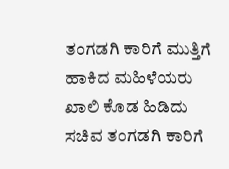ತಂಗಡಗಿ ಕಾರಿಗೆ ಮುತ್ತಿಗೆ ಹಾಕಿದ ಮಹಿಳೆಯರು
ಖಾಲಿ ಕೊಡ ಹಿಡಿದು ಸಚಿವ ತಂಗಡಗಿ ಕಾರಿಗೆ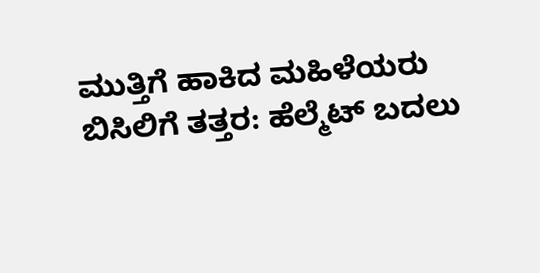ಮುತ್ತಿಗೆ ಹಾಕಿದ ಮಹಿಳೆಯರು
ಬಿಸಿಲಿಗೆ ತತ್ತರ: ಹೆಲ್ಮೆಟ್ ಬದಲು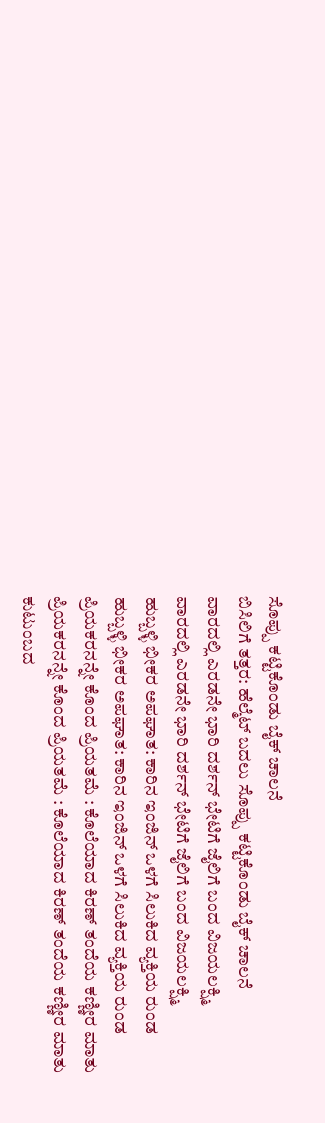ಸೊಪ್ಪು ಕಟ್ಟಿಕೊಂಡು ಬೈಕ್ ಚಾಲನೆ
ಬಿಸಿಲಿಗೆ ತತ್ತರ: ಹೆಲ್ಮೆಟ್ ಬದಲು ಸೊಪ್ಪು ಕಟ್ಟಿಕೊಂಡು ಬೈಕ್ ಚಾಲನೆ
ವಾರದಲ್ಲಿ ಎರಡನೇ ಭಾರಿ ದರ್ಶನ್ ಭೇಟಿಗೆ ಜೈಲಿಗೆ ಬಂದ ವಿಜಯಲಕ್ಷ್ಮಿ
ವಾರದಲ್ಲಿ ಎರಡನೇ ಭಾರಿ ದರ್ಶನ್ ಭೇಟಿಗೆ ಜೈಲಿಗೆ ಬಂದ ವಿಜಯಲಕ್ಷ್ಮಿ
ಹುಬ್ಬಳ್ಳಿ ಭೀಕರ ಅಪಘಾತ: ಕಾರಿನ ಇಂಜಿನ್ ಒಳಗೆ ಸಿಲುಕಿದ ವ್ಯಕ್ತಿಯ ರುಂಡ
ಹುಬ್ಬಳ್ಳಿ ಭೀಕರ ಅಪಘಾತ: ಕಾರಿನ ಇಂಜಿನ್ ಒಳಗೆ ಸಿಲುಕಿದ ವ್ಯಕ್ತಿಯ ರುಂಡ
ಪ್ರಿಯಕರನನ್ನೇ ಕೊಂದ ಪ್ರಿಯತಮೆ : ಕೊಲೆಯಾದ ಕಿರಣ್ ತಂದೆಯ ಕಣ್ಣೀರ ಮಾತು
ಪ್ರಿಯಕರನನ್ನೇ ಕೊಂದ ಪ್ರಿಯತಮೆ : ಕೊಲೆಯಾದ ಕಿರಣ್ ತಂದೆಯ ಕಣ್ಣೀರ ಮಾತು
ಕುಟುಂಬದ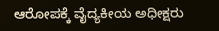ಆರೋಪಕ್ಕೆ ವೈದ್ಯಕೀಯ ಅಧೀಕ್ಷರು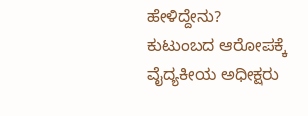ಹೇಳಿದ್ದೇನು?
ಕುಟುಂಬದ ಆರೋಪಕ್ಕೆ ವೈದ್ಯಕೀಯ ಅಧೀಕ್ಷರು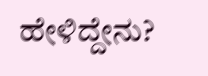ಹೇಳಿದ್ದೇನು?